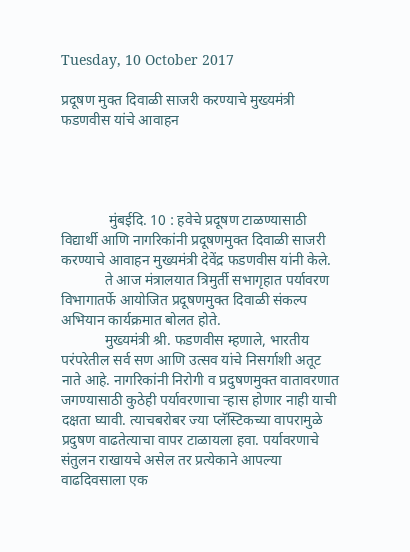Tuesday, 10 October 2017

प्रदूषण मुक्त दिवाळी साजरी करण्याचे मुख्यमंत्री फडणवीस यांचे आवाहन




             मुंबईदि. 10 : हवेचे प्रदूषण टाळण्यासाठी विद्यार्थी आणि नागरिकांनी प्रदूषणमुक्त दिवाळी साजरी करण्याचे आवाहन मुख्यमंत्री देवेंद्र फडणवीस यांनी केले.
            ते आज मंत्रालयात त्रिमुर्ती सभागृहात पर्यावरण विभागातर्फे आयोजित प्रदूषणमुक्त दिवाळी संकल्प अभियान कार्यक्रमात बोलत होते.
            मुख्यमंत्री श्री. फडणवीस म्हणाले, भारतीय परंपरेतील सर्व सण आणि उत्सव यांचे निसर्गाशी अतूट नाते आहे. नागरिकांनी निरोगी व प्रदुषणमुक्त वातावरणात जगण्यासाठी कुठेही पर्यावरणाचा ऱ्हास होणार नाही याची दक्षता घ्यावी. त्याचबरोबर ज्या प्लॅस्टिकच्या वापरामुळे प्रदुषण वाढतेत्याचा वापर टाळायला हवा. पर्यावरणाचे संतुलन राखायचे असेल तर प्रत्येकाने आपल्या वाढदिवसाला एक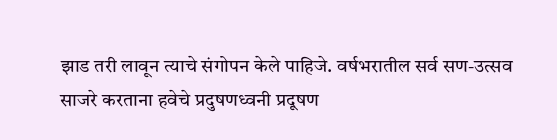झाड तरी लावून त्याचे संगोपन केले पाहिजे. वर्षभरातील सर्व सण-उत्सव साजरे करताना हवेचे प्रदुषणध्वनी प्रदूषण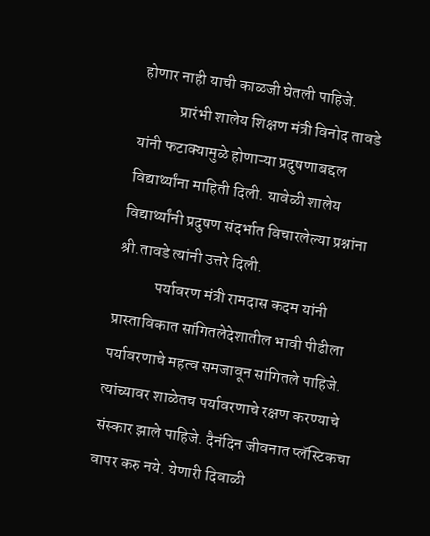होणार नाही याची काळजी घेतली पाहिजे.
            प्रारंभी शालेय शिक्षण मंत्री विनोद तावडे यांनी फटाक्यामुळे होणाऱ्या प्रदुषणाबद्दल विद्यार्थ्यांना माहिती दिली. यावेळी शालेय विद्यार्थ्यांनी प्रदुषण संदर्भात विचारलेल्या प्रश्नांना श्री.तावडे त्यांनी उत्तरे दिली.
            पर्यावरण मंत्री रामदास कदम यांनी प्रास्ताविकात सांगितलेदेशातील भावी पीढीला पर्यावरणाचे महत्व समजावून सांगितले पाहिजे. त्यांच्यावर शाळेतच पर्यावरणाचे रक्षण करण्याचे संस्कार झाले पाहिजे. दैनंदिन जीवनात प्लॅस्टिकचा वापर करु नये. येणारी दिवाळी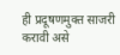ही प्रदूषणमुक्त साजरी करावी असे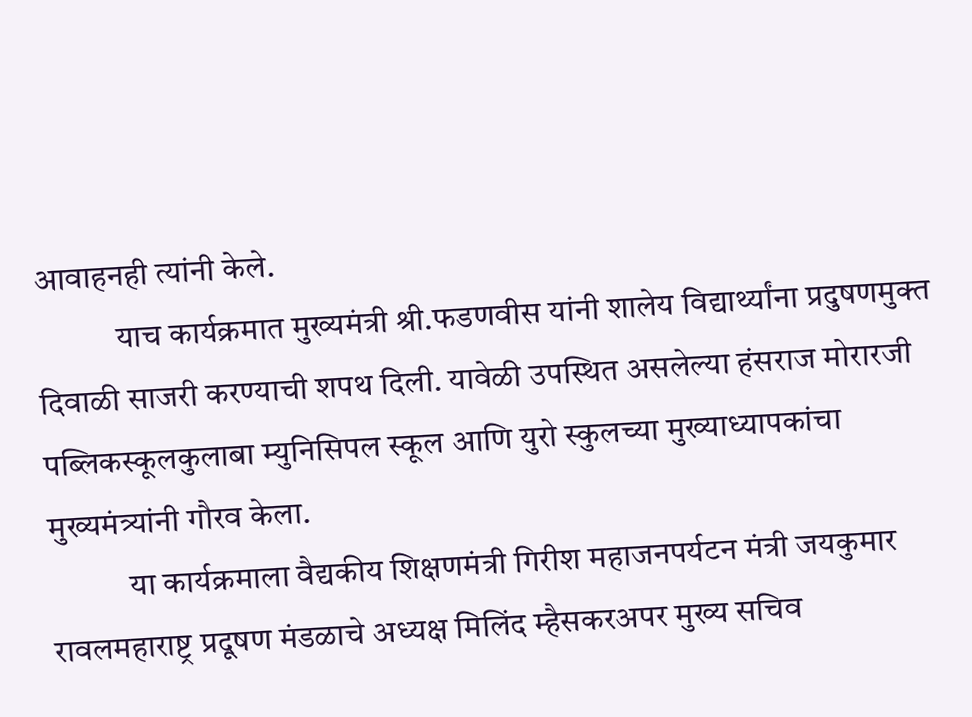आवाहनही त्यांनी केले.
            याच कार्यक्रमात मुख्यमंत्री श्री.फडणवीस यांनी शालेय विद्यार्थ्यांना प्रदुषणमुक्त दिवाळी साजरी करण्याची शपथ दिली. यावेळी उपस्थित असलेल्या हंसराज मोरारजी पब्लिकस्कूलकुलाबा म्युनिसिपल स्कूल आणि युरो स्कुलच्या मुख्याध्यापकांचा मुख्यमंत्र्यांनी गौरव केला.
            या कार्यक्रमाला वैद्यकीय शिक्षणमंत्री गिरीश महाजनपर्यटन मंत्री जयकुमार रावलमहाराष्ट्र प्रदूषण मंडळाचे अध्यक्ष मिलिंद म्हैसकरअपर मुख्य सचिव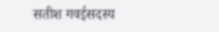सतीश गवईसदस्य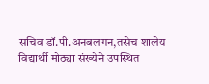सचिव डॉ.पी.अनबलगन,तसेच शालेय विद्यार्थी मोठ्या संख्येने उपस्थित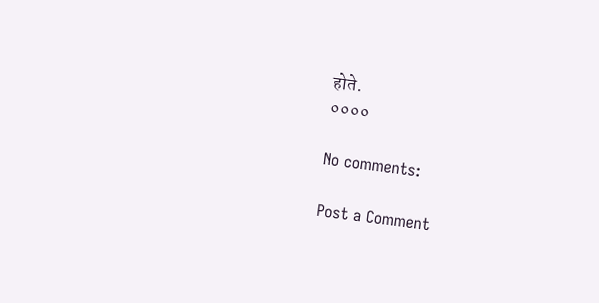होते.
००००

No comments:

Post a Comment